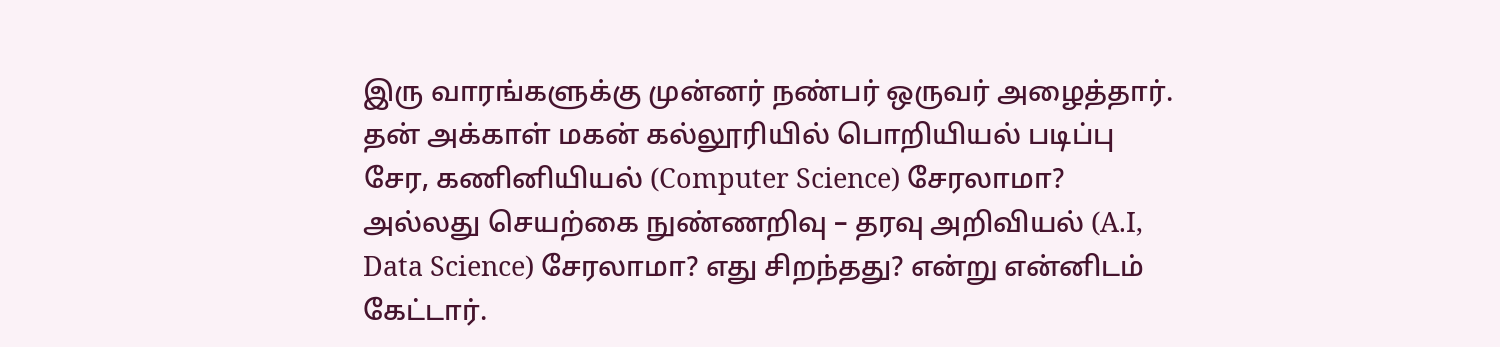இரு வாரங்களுக்கு முன்னர் நண்பர் ஒருவர் அழைத்தார்.
தன் அக்காள் மகன் கல்லூரியில் பொறியியல் படிப்பு சேர, கணினியியல் (Computer Science) சேரலாமா? அல்லது செயற்கை நுண்ணறிவு – தரவு அறிவியல் (A.I, Data Science) சேரலாமா? எது சிறந்தது? என்று என்னிடம் கேட்டார்.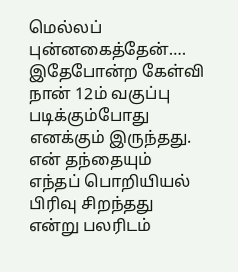மெல்லப் புன்னகைத்தேன்….
இதேபோன்ற கேள்வி நான் 12ம் வகுப்பு படிக்கும்போது எனக்கும் இருந்தது. என் தந்தையும் எந்தப் பொறியியல் பிரிவு சிறந்தது என்று பலரிடம்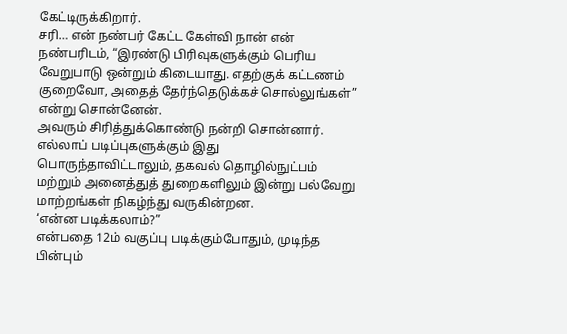கேட்டிருக்கிறார்.
சரி… என் நண்பர் கேட்ட கேள்வி நான் என் நண்பரிடம், “இரண்டு பிரிவுகளுக்கும் பெரிய வேறுபாடு ஒன்றும் கிடையாது. எதற்குக் கட்டணம் குறைவோ, அதைத் தேர்ந்தெடுக்கச் சொல்லுங்கள்” என்று சொன்னேன்.
அவரும் சிரித்துக்கொண்டு நன்றி சொன்னார்.
எல்லாப் படிப்புகளுக்கும் இது பொருந்தாவிட்டாலும், தகவல் தொழில்நுட்பம் மற்றும் அனைத்துத் துறைகளிலும் இன்று பல்வேறு மாற்றங்கள் நிகழ்ந்து வருகின்றன.
‘என்ன படிக்கலாம்?”
என்பதை 12ம் வகுப்பு படிக்கும்போதும், முடிந்த பின்பும்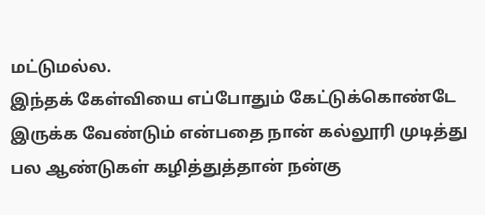மட்டுமல்ல.
இந்தக் கேள்வியை எப்போதும் கேட்டுக்கொண்டே இருக்க வேண்டும் என்பதை நான் கல்லூரி முடித்து பல ஆண்டுகள் கழித்துத்தான் நன்கு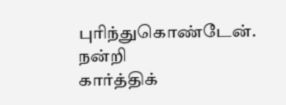புரிந்துகொண்டேன்.
நன்றி
கார்த்திக்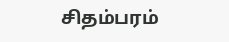சிதம்பரம்